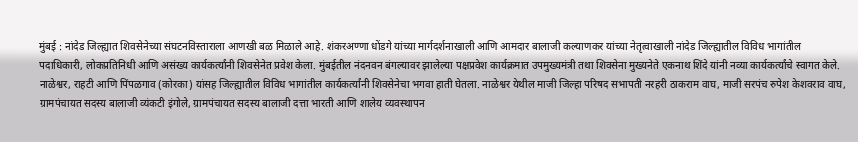मुंबई : नांदेड जिल्ह्यात शिवसेनेच्या संघटनविस्ताराला आणखी बळ मिळाले आहे. शंकरअण्णा धोंडगे यांच्या मार्गदर्शनाखाली आणि आमदार बालाजी कल्याणकर यांच्या नेतृत्वाखाली नांदेड जिल्ह्यातील विविध भागांतील पदाधिकारी, लोकप्रतिनिधी आणि असंख्य कार्यकर्त्यांनी शिवसेनेत प्रवेश केला. मुंबईतील नंदनवन बंगल्यावर झालेल्या पक्षप्रवेश कार्यक्रमात उपमुख्यमंत्री तथा शिवसेना मुख्यनेते एकनाथ शिंदे यांनी नव्या कार्यकर्त्यांचे स्वागत केले.
नाळेश्वर, राहटी आणि पिंपळगाव (कोरका) यांसह जिल्ह्यातील विविध भागांतील कार्यकर्त्यांनी शिवसेनेचा भगवा हाती घेतला. नाळेश्वर येथील माजी जिल्हा परिषद सभापती नरहरी ठाकराम वाघ, माजी सरपंच रुपेश केशवराव वाघ, ग्रामपंचायत सदस्य बालाजी व्यंकटी इंगोले, ग्रामपंचायत सदस्य बालाजी दत्ता भारती आणि शालेय व्यवस्थापन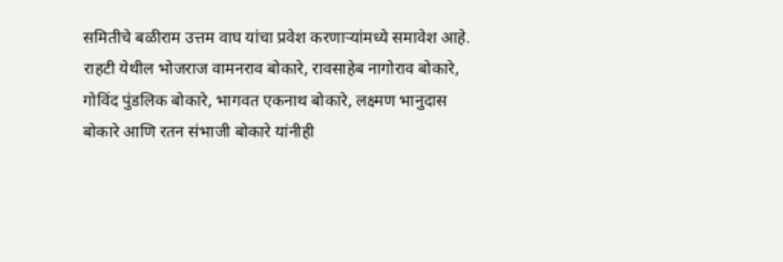समितीचे बळीराम उत्तम वाघ यांचा प्रवेश करणाऱ्यांमध्ये समावेश आहे.
राहटी येथील भोजराज वामनराव बोकारे, रावसाहेब नागोराव बोकारे, गोविंद पुंडलिक बोकारे, भागवत एकनाथ बोकारे, लक्ष्मण भानुदास बोकारे आणि रतन संभाजी बोकारे यांनीही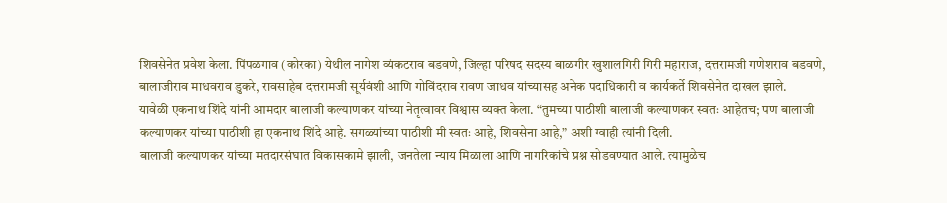शिवसेनेत प्रवेश केला. पिंपळगाव (कोरका) येथील नागेश व्यंकटराव बडवणे, जिल्हा परिषद सदस्य बाळगीर खुशालगिरी गिरी महाराज, दत्तरामजी गणेशराव बडवणे, बालाजीराव माधवराव डुकरे, रावसाहेब दत्तरामजी सूर्यवंशी आणि गोविंदराव रावण जाधव यांच्यासह अनेक पदाधिकारी व कार्यकर्ते शिवसेनेत दाखल झाले.
यावेळी एकनाथ शिंदे यांनी आमदार बालाजी कल्याणकर यांच्या नेतृत्वावर विश्वास व्यक्त केला. “तुमच्या पाठीशी बालाजी कल्याणकर स्वतः आहेतच; पण बालाजी कल्याणकर यांच्या पाठीशी हा एकनाथ शिंदे आहे. सगळ्यांच्या पाठीशी मी स्वतः आहे, शिवसेना आहे,” अशी ग्वाही त्यांनी दिली.
बालाजी कल्याणकर यांच्या मतदारसंघात विकासकामे झाली, जनतेला न्याय मिळाला आणि नागरिकांचे प्रश्न सोडवण्यात आले. त्यामुळेच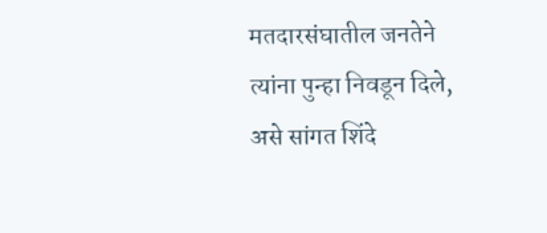मतदारसंघातील जनतेने त्यांना पुन्हा निवडून दिले, असे सांगत शिंदे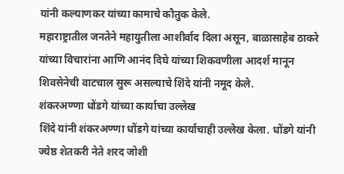यांनी कल्याणकर यांच्या कामाचे कौतुक केले.
महाराष्ट्रातील जनतेने महायुतीला आशीर्वाद दिला असून, बाळासाहेब ठाकरे यांच्या विचारांना आणि आनंद दिघे यांच्या शिकवणीला आदर्श मानून शिवसेनेची वाटचाल सुरू असल्याचे शिंदे यांनी नमूद केले.
शंकरअण्णा धोंडगे यांच्या कार्याचा उल्लेख
शिंदे यांनी शंकरअण्णा धोंडगे यांच्या कार्याचाही उल्लेख केला. धोंडगे यांनी ज्येष्ठ शेतकरी नेते शरद जोशी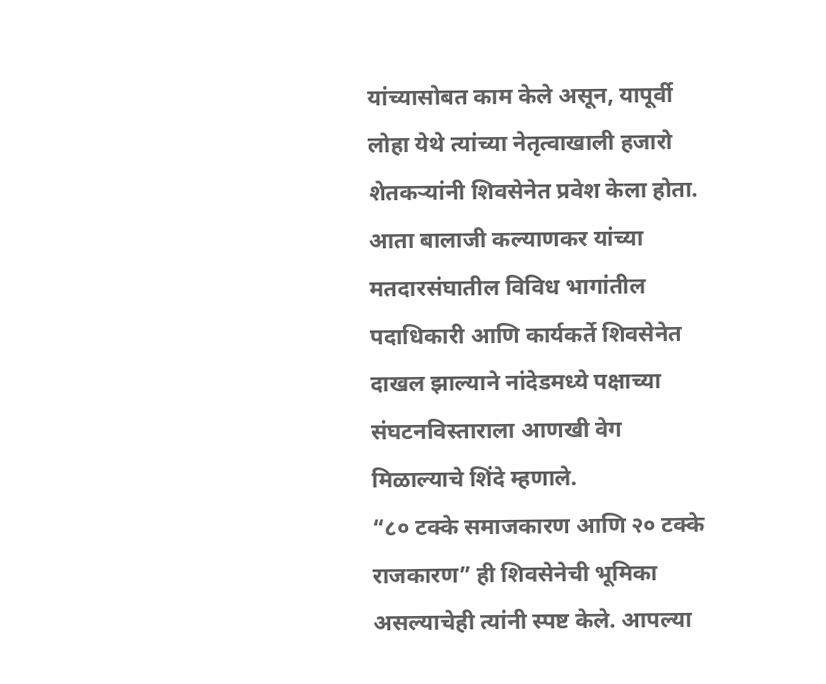यांच्यासोबत काम केले असून, यापूर्वी लोहा येथे त्यांच्या नेतृत्वाखाली हजारो शेतकऱ्यांनी शिवसेनेत प्रवेश केला होता. आता बालाजी कल्याणकर यांच्या मतदारसंघातील विविध भागांतील पदाधिकारी आणि कार्यकर्ते शिवसेनेत दाखल झाल्याने नांदेडमध्ये पक्षाच्या संघटनविस्ताराला आणखी वेग मिळाल्याचे शिंदे म्हणाले.
“८० टक्के समाजकारण आणि २० टक्के राजकारण” ही शिवसेनेची भूमिका असल्याचेही त्यांनी स्पष्ट केले. आपल्या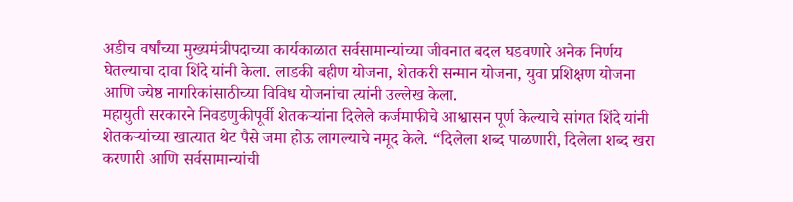अडीच वर्षांच्या मुख्यमंत्रीपदाच्या कार्यकाळात सर्वसामान्यांच्या जीवनात बदल घडवणारे अनेक निर्णय घेतल्याचा दावा शिंदे यांनी केला. लाडकी बहीण योजना, शेतकरी सन्मान योजना, युवा प्रशिक्षण योजना आणि ज्येष्ठ नागरिकांसाठीच्या विविध योजनांचा त्यांनी उल्लेख केला.
महायुती सरकारने निवडणुकीपूर्वी शेतकऱ्यांना दिलेले कर्जमाफीचे आश्वासन पूर्ण केल्याचे सांगत शिंदे यांनी शेतकऱ्यांच्या खात्यात थेट पैसे जमा होऊ लागल्याचे नमूद केले. “दिलेला शब्द पाळणारी, दिलेला शब्द खरा करणारी आणि सर्वसामान्यांची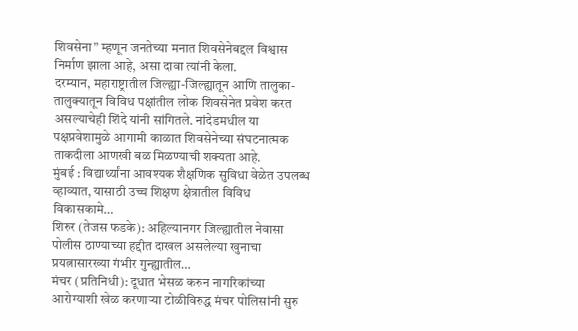शिवसेना” म्हणून जनतेच्या मनात शिवसेनेबद्दल विश्वास निर्माण झाला आहे, असा दावा त्यांनी केला.
दरम्यान, महाराष्ट्रातील जिल्ह्या-जिल्ह्यातून आणि तालुका-तालुक्यातून विविध पक्षांतील लोक शिवसेनेत प्रवेश करत असल्याचेही शिंदे यांनी सांगितले. नांदेडमधील या पक्षप्रवेशामुळे आगामी काळात शिवसेनेच्या संघटनात्मक ताकदीला आणखी बळ मिळण्याची शक्यता आहे.
मुंबई : विद्यार्थ्यांना आवश्यक शैक्षणिक सुविधा वेळेत उपलब्ध व्हाव्यात, यासाठी उच्च शिक्षण क्षेत्रातील विविध विकासकामे…
शिरुर (तेजस फडके): अहिल्यानगर जिल्ह्यातील नेवासा पोलीस ठाण्याच्या हद्दीत दाखल असलेल्या खुनाचा प्रयत्नासारख्या गंभीर गुन्ह्यातील…
मंचर (प्रतिनिधी): दूधात भेसळ करुन नागरिकांच्या आरोग्याशी खेळ करणाऱ्या टोळीविरुद्ध मंचर पोलिसांनी सुरु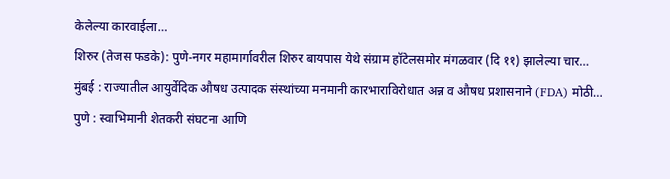केलेल्या कारवाईला…
शिरुर (तेजस फडके): पुणे-नगर महामार्गावरील शिरुर बायपास येथे संग्राम हॉटेलसमोर मंगळवार (दि ११) झालेल्या चार…
मुंबई : राज्यातील आयुर्वेदिक औषध उत्पादक संस्थांच्या मनमानी कारभाराविरोधात अन्न व औषध प्रशासनाने (FDA) मोठी…
पुणे : स्वाभिमानी शेतकरी संघटना आणि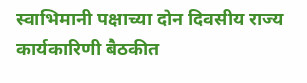स्वाभिमानी पक्षाच्या दोन दिवसीय राज्य कार्यकारिणी बैठकीत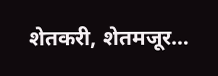शेतकरी, शेतमजूर…